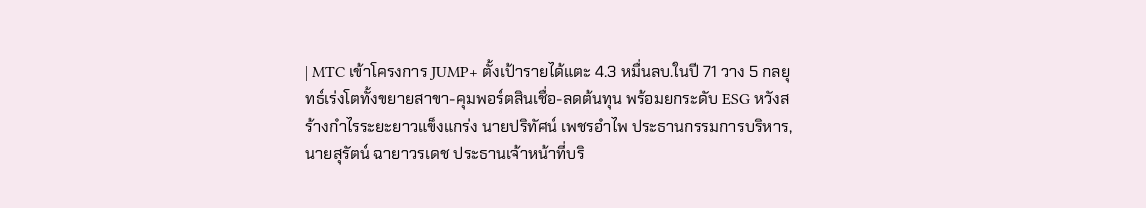| MTC เข้าโครงการ JUMP+ ตั้งเป้ารายได้แตะ 4.3 หมื่นลบ.ในปี 71 วาง 5 กลยุทธ์เร่งโตทั้งขยายสาขา-คุมพอร์ตสินเชื่อ-ลดต้นทุน พร้อมยกระดับ ESG หวังสร้างกำไรระยะยาวแข็งแกร่ง นายปริทัศน์ เพชรอำไพ ประธานกรรมการบริหาร, นายสุรัตน์ ฉายาวรเดช ประธานเจ้าหน้าที่บริ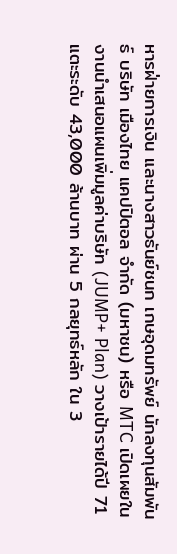หารฝ่ายการเงิน และนางสาวธันย์ชนก เกษอุดมทรัพย์ นักลงทุนสัมพันธ์ บริษัท เมืองไทย แคปปิตอล จำกัด (มหาชน) หรือ MTC เปิดเผยในงานนำเสนอแผนเพิ่มมูลค่าบริษัท (JUMP+ Plan) วางเป้ารายได้ปี 71 แตะระดับ 43,000 ล้านบาท ผ่าน 5 กลยุทธ์หลัก ใน 3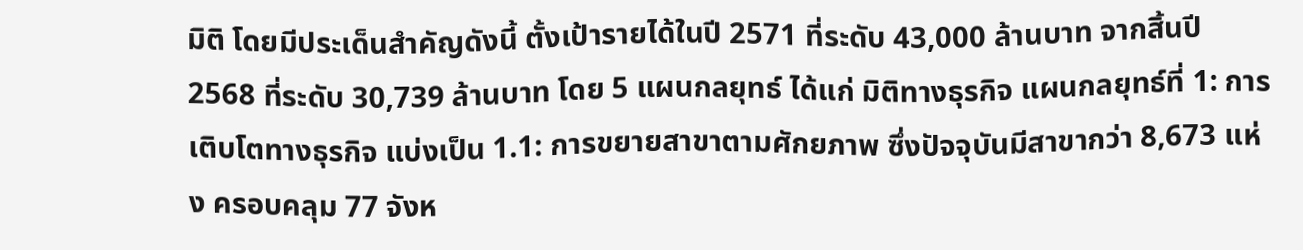มิติ โดยมีประเด็นสำคัญดังนี้ ตั้งเป้ารายได้ในปี 2571 ที่ระดับ 43,000 ล้านบาท จากสิ้นปี 2568 ที่ระดับ 30,739 ล้านบาท โดย 5 แผนกลยุทธ์ ได้แก่ มิติทางธุรกิจ แผนกลยุทธ์ที่ 1: การเติบโตทางธุรกิจ แบ่งเป็น 1.1: การขยายสาขาตามศักยภาพ ซึ่งปัจจุบันมีสาขากว่า 8,673 แห่ง ครอบคลุม 77 จังห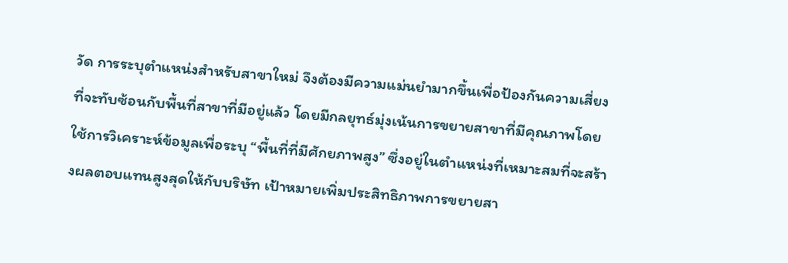วัด การระบุตำแหน่งสำหรับสาขาใหม่ จึงต้องมีความแม่นยำมากขึ้นเพื่อป้องกันความเสี่ยงที่จะทับซ้อนกับพื้นที่สาขาที่มีอยู่แล้ว โดยมีกลยุทธ์มุ่งเน้นการขยายสาขาที่มีคุณภาพโดยใช้การวิเคราะห์ข้อมูลเพื่อระบุ “พื้นที่ที่มีศักยภาพสูง” ซึ่งอยู่ในตำแหน่งที่เหมาะสมที่จะสร้างผลตอบแทนสูงสุดให้กับบริษัท เป้าหมายเพิ่มประสิทธิภาพการขยายสา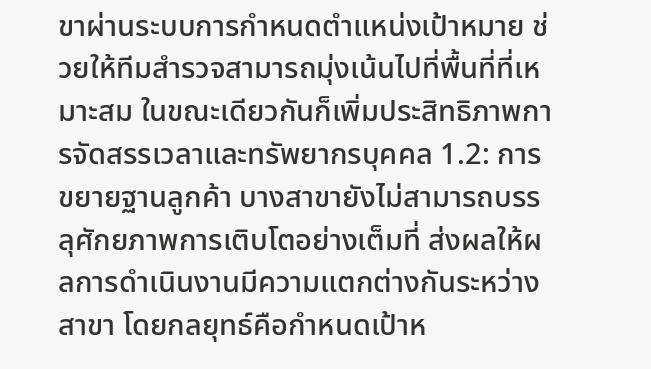ขาผ่านระบบการกำหนดตำแหน่งเป้าหมาย ช่วยให้ทีมสำรวจสามารถมุ่งเน้นไปที่พื้นที่ที่เหมาะสม ในขณะเดียวกันก็เพิ่มประสิทธิภาพการจัดสรรเวลาและทรัพยากรบุคคล 1.2: การขยายฐานลูกค้า บางสาขายังไม่สามารถบรรลุศักยภาพการเติบโตอย่างเต็มที่ ส่งผลให้ผลการดำเนินงานมีความแตกต่างกันระหว่างสาขา โดยกลยุทธ์คือกำหนดเป้าห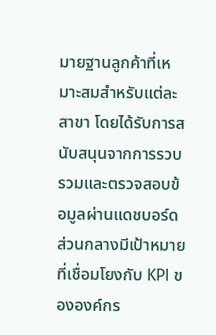มายฐานลูกค้าที่เหมาะสมสำหรับแต่ละสาขา โดยได้รับการสนับสนุนจากการรวบรวมและตรวจสอบข้อมูลผ่านแดชบอร์ดส่วนกลางมีเป้าหมายที่เชื่อมโยงกับ KPI ขององค์กร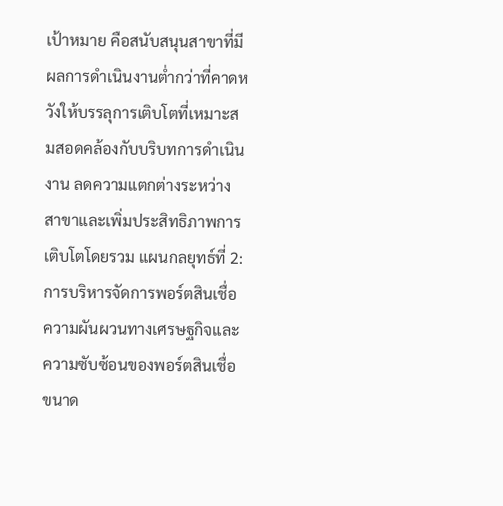เป้าหมาย คือสนับสนุนสาขาที่มีผลการดำเนินงานต่ำกว่าที่คาดหวังให้บรรลุการเติบโตที่เหมาะสมสอดคล้องกับบริบทการดำเนินงาน ลดความแตกต่างระหว่างสาขาและเพิ่มประสิทธิภาพการเติบโตโดยรวม แผนกลยุทธ์ที่ 2: การบริหารจัดการพอร์ตสินเชื่อความผันผวนทางเศรษฐกิจและความซับซ้อนของพอร์ตสินเชื่อขนาด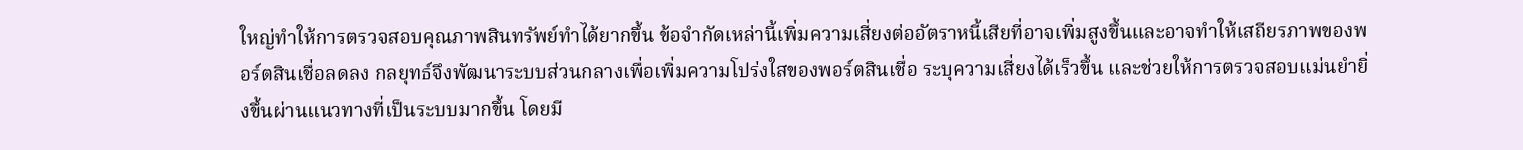ใหญ่ทำให้การตรวจสอบคุณภาพสินทรัพย์ทำได้ยากขึ้น ข้อจำกัดเหล่านี้เพิ่มความเสี่ยงต่ออัตราหนี้เสียที่อาจเพิ่มสูงขึ้นและอาจทำให้เสถียรภาพของพอร์ตสินเชื่อลดลง กลยุทธ์จึงพัฒนาระบบส่วนกลางเพื่อเพิ่มความโปร่งใสของพอร์ตสินเชื่อ ระบุความเสี่ยงได้เร็วขึ้น และช่วยให้การตรวจสอบแม่นยำยิ่งขึ้นผ่านแนวทางที่เป็นระบบมากขึ้น โดยมี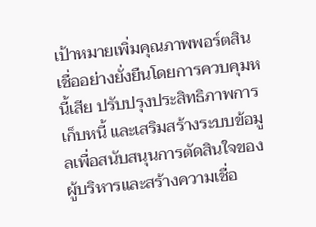เป้าหมายเพิ่มคุณภาพพอร์ตสินเชื่ออย่างยั่งยืนโดยการควบคุมหนี้เสีย ปรับปรุงประสิทธิภาพการเก็บหนี้ และเสริมสร้างระบบข้อมูลเพื่อสนับสนุนการตัดสินใจของผู้บริหารและสร้างความเชื่อ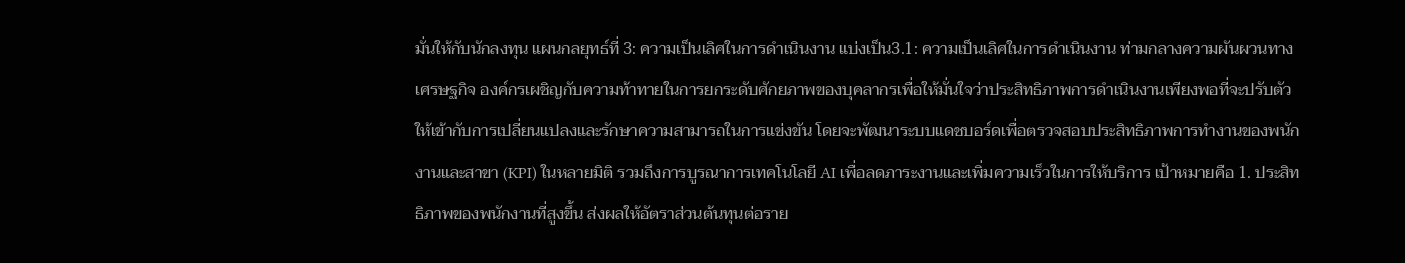มั่นให้กับนักลงทุน แผนกลยุทธ์ที่ 3: ความเป็นเลิศในการดำเนินงาน แบ่งเป็น3.1: ความเป็นเลิศในการดำเนินงาน ท่ามกลางความผันผวนทางเศรษฐกิจ องค์กรเผชิญกับความท้าทายในการยกระดับศักยภาพของบุคลากรเพื่อให้มั่นใจว่าประสิทธิภาพการดำเนินงานเพียงพอที่จะปรับตัวให้เข้ากับการเปลี่ยนแปลงและรักษาความสามารถในการแข่งขัน โดยจะพัฒนาระบบแดชบอร์ดเพื่อตรวจสอบประสิทธิภาพการทำงานของพนักงานและสาขา (KPI) ในหลายมิติ รวมถึงการบูรณาการเทคโนโลยี AI เพื่อลดภาระงานและเพิ่มความเร็วในการให้บริการ เป้าหมายคือ 1. ประสิทธิภาพของพนักงานที่สูงขึ้น ส่งผลให้อัตราส่วนต้นทุนต่อราย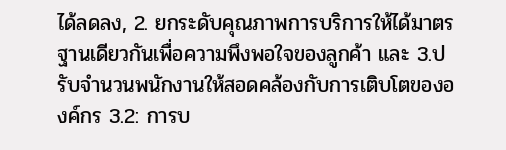ได้ลดลง, 2. ยกระดับคุณภาพการบริการให้ได้มาตรฐานเดียวกันเพื่อความพึงพอใจของลูกค้า และ 3.ปรับจำนวนพนักงานให้สอดคล้องกับการเติบโตขององค์กร 3.2: การบ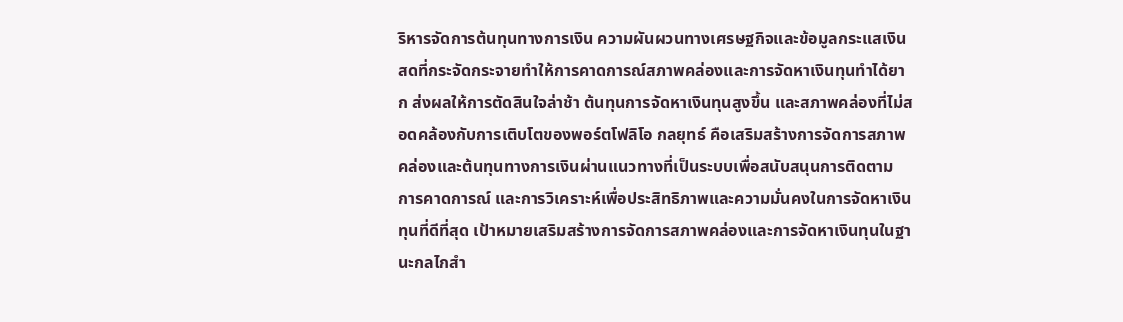ริหารจัดการต้นทุนทางการเงิน ความผันผวนทางเศรษฐกิจและข้อมูลกระแสเงินสดที่กระจัดกระจายทำให้การคาดการณ์สภาพคล่องและการจัดหาเงินทุนทำได้ยาก ส่งผลให้การตัดสินใจล่าช้า ต้นทุนการจัดหาเงินทุนสูงขึ้น และสภาพคล่องที่ไม่สอดคล้องกับการเติบโตของพอร์ตโฟลิโอ กลยุทธ์ คือเสริมสร้างการจัดการสภาพคล่องและต้นทุนทางการเงินผ่านแนวทางที่เป็นระบบเพื่อสนับสนุนการติดตาม การคาดการณ์ และการวิเคราะห์เพื่อประสิทธิภาพและความมั่นคงในการจัดหาเงินทุนที่ดีที่สุด เป้าหมายเสริมสร้างการจัดการสภาพคล่องและการจัดหาเงินทุนในฐานะกลไกสำ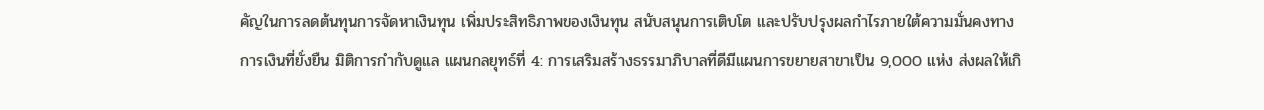คัญในการลดต้นทุนการจัดหาเงินทุน เพิ่มประสิทธิภาพของเงินทุน สนับสนุนการเติบโต และปรับปรุงผลกำไรภายใต้ความมั่นคงทางการเงินที่ยั่งยืน มิติการกำกับดูแล แผนกลยุทธ์ที่ 4: การเสริมสร้างธรรมาภิบาลที่ดีมีแผนการขยายสาขาเป็น 9,000 แห่ง ส่งผลให้เกิ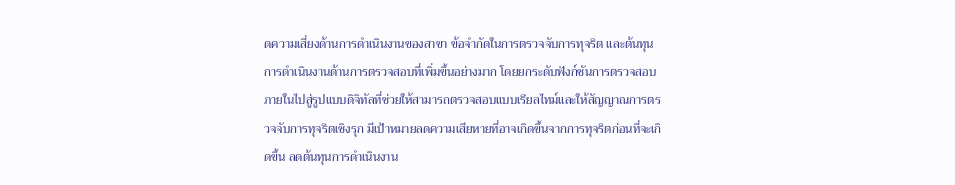ดความเสี่ยงด้านการดำเนินงานของสาขา ข้อจำกัดในการตรวจจับการทุจริต และต้นทุนการดำเนินงานด้านการตรวจสอบที่เพิ่มขึ้นอย่างมาก โดยยกระดับฟังก์ชันการตรวจสอบภายในไปสู่รูปแบบดิจิทัลที่ช่วยให้สามารถตรวจสอบแบบเรียลไทม์และให้สัญญาณการตรวจจับการทุจริตเชิงรุก มีเป้าหมายลดความเสียหายที่อาจเกิดขึ้นจากการทุจริตก่อนที่จะเกิดขึ้น ลดต้นทุนการดำเนินงาน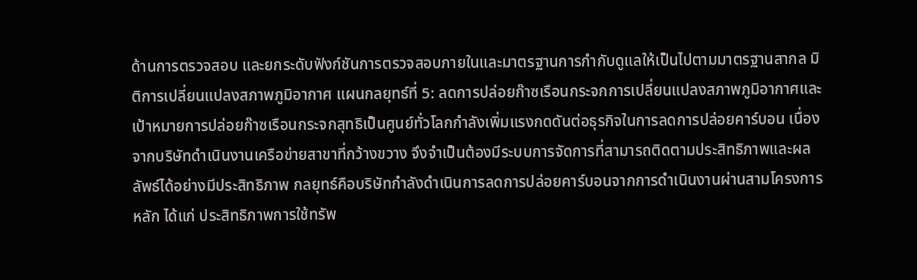ด้านการตรวจสอบ และยกระดับฟังก์ชันการตรวจสอบภายในและมาตรฐานการกำกับดูแลให้เป็นไปตามมาตรฐานสากล มิติการเปลี่ยนแปลงสภาพภูมิอากาศ แผนกลยุทธ์ที่ 5: ลดการปล่อยก๊าซเรือนกระจกการเปลี่ยนแปลงสภาพภูมิอากาศและเป้าหมายการปล่อยก๊าซเรือนกระจกสุทธิเป็นศูนย์ทั่วโลกกำลังเพิ่มแรงกดดันต่อธุรกิจในการลดการปล่อยคาร์บอน เนื่องจากบริษัทดำเนินงานเครือข่ายสาขาที่กว้างขวาง จึงจำเป็นต้องมีระบบการจัดการที่สามารถติดตามประสิทธิภาพและผลลัพธ์ได้อย่างมีประสิทธิภาพ กลยุทธ์คือบริษัทกำลังดำเนินการลดการปล่อยคาร์บอนจากการดำเนินงานผ่านสามโครงการหลัก ได้แก่ ประสิทธิภาพการใช้ทรัพ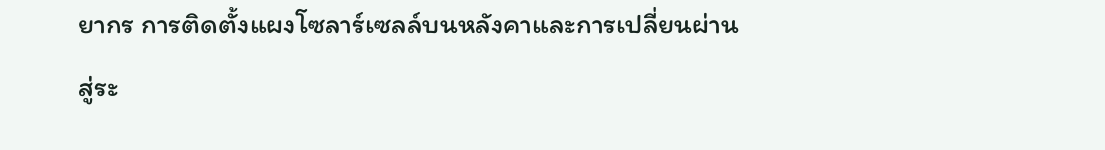ยากร การติดตั้งแผงโซลาร์เซลล์บนหลังคาและการเปลี่ยนผ่านสู่ระ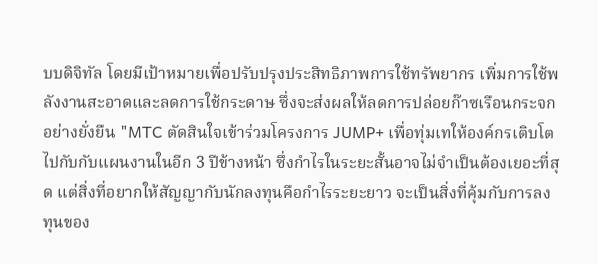บบดิจิทัล โดยมีเป้าหมายเพื่อปรับปรุงประสิทธิภาพการใช้ทรัพยากร เพิ่มการใช้พลังงานสะอาดและลดการใช้กระดาษ ซึ่งจะส่งผลให้ลดการปล่อยก๊าซเรือนกระจกอย่างยั่งยืน "MTC ตัดสินใจเข้าร่วมโครงการ JUMP+ เพื่อทุ่มเทให้องค์กรเติบโตไปกับกับแผนงานในอีก 3 ปีข้างหน้า ซึ่งกำไรในระยะสั้นอาจไม่จำเป็นต้องเยอะที่สุด แต่สิ่งที่อยากให้สัญญากับนักลงทุนคือกำไรระยะยาว จะเป็นสิ่งที่คุ้มกับการลงทุนของ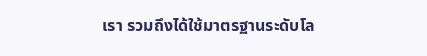เรา รวมถึงได้ใช้มาตรฐานระดับโล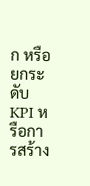ก หรือยกระดับ KPI หรือการสร้าง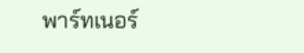พาร์ทเนอร์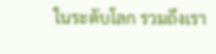ในระดับโลก รวมถึงเรา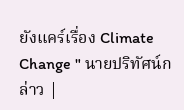ยังแคร์เรื่อง Climate Change " นายปริทัศน์กล่าว |